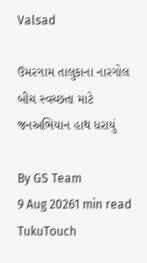Valsad

ઉમરગામ તાલુકાના નારગોલ બીચ સ્વચ્છતા માટે જનઅભિયાન હાથ ધરાયું

By GS Team
9 Aug 20261 min read
TukuTouch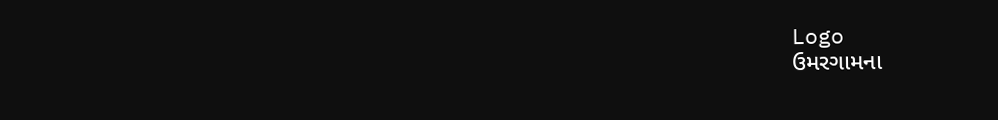Logo
ઉમરગામના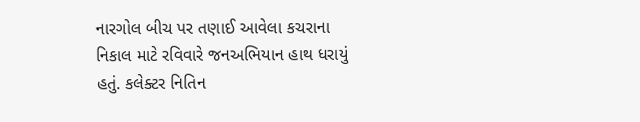નારગોલ બીચ પર તણાઈ આવેલા કચરાના નિકાલ માટે રવિવારે જનઅભિયાન હાથ ધરાયું હતું. કલેક્ટર નિતિન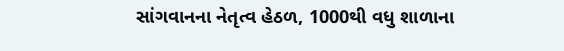સાંગવાનના નેતૃત્વ હેઠળ, 1000થી વધુ શાળાના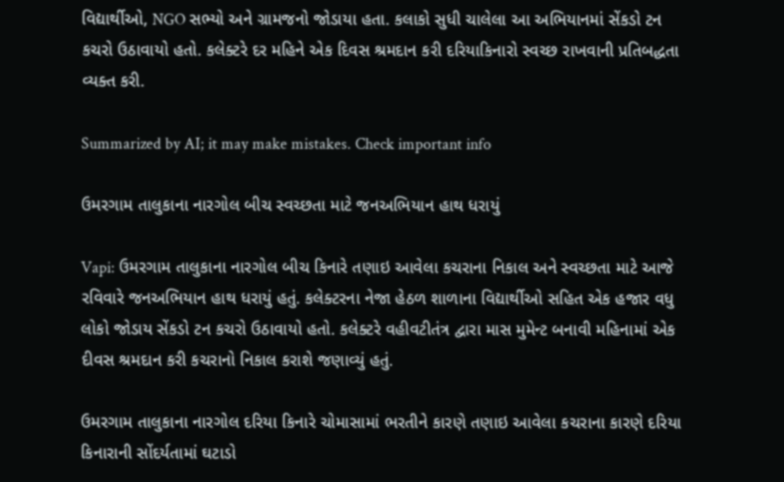વિદ્યાર્થીઓ, NGO સભ્યો અને ગ્રામજનો જોડાયા હતા. કલાકો સુધી ચાલેલા આ અભિયાનમાં સેંકડો ટન કચરો ઉઠાવાયો હતો. કલેક્ટરે દર મહિને એક દિવસ શ્રમદાન કરી દરિયાકિનારો સ્વચ્છ રાખવાની પ્રતિબદ્ધતા વ્યક્ત કરી.

Summarized by AI; it may make mistakes. Check important info

ઉમરગામ તાલુકાના નારગોલ બીચ સ્વચ્છતા માટે જનઅભિયાન હાથ ધરાયું

Vapi: ઉમરગામ તાલુકાના નારગોલ બીચ કિનારે તણાઇ આવેલા કચરાના નિકાલ અને સ્વચ્છતા માટે આજે રવિવારે જનઅભિયાન હાથ ધરાયું હતું. કલેક્ટરના નેજા હેઠળ શાળાના વિદ્યાર્થીઓ સહિત એક હજાર વધુ લોકો જોડાય સેંકડો ટન કચરો ઉઠાવાયો હતો. કલેક્ટરે વહીવટીતંત્ર દ્વારા માસ મુમેન્ટ બનાવી મહિનામાં એક દીવસ શ્રમદાન કરી કચરાનો નિકાલ કરાશે જણાવ્યું હતું.

ઉમરગામ તાલુકાના નારગોલ દરિયા કિનારે ચોમાસામાં ભરતીને કારણે તણાઇ આવેલા કચરાના કારણે દરિયા કિનારાની સોંદર્યતામાં ઘટાડો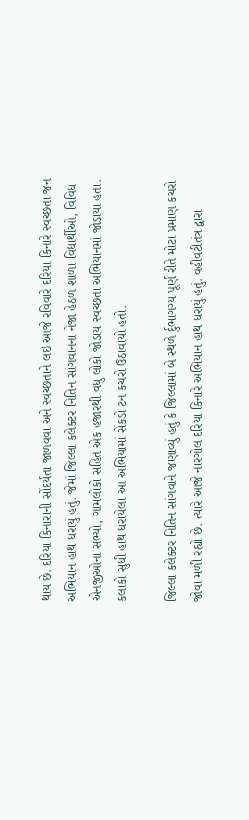થાય છે. દરિયા કિનારાની સોંદર્યતા જાળવવા અને સ્વચ્છતાને લઇ આજે રવિવારે દરિયા કિનારે સ્વચ્છતા જન અભિયાન હાથ ધરાયું હતું. જેમાં જિલ્લા કલેક્ટર નિતિન સાંગવાનના નેજા હેઠળ શાળા વિદ્યાર્થીઓ, વિવિધ એનજીઓના સભ્યો, ગામલોકો સહિત એક હજારથી વધુ લોકો જોડાય સ્વચ્છતા અભિયાનમાં જોડાયા હતા. કલાકો સુધી હાથ ધરાયેલા આ અભિયામાં સેંકડો ટન કચરો ઉઠાવાયો હતો.

જિલ્લા કલેક્ટર નિતિન સાંગવાને જણાવ્યું હતું કે જિલ્લામાં બે સ્થળે ર્દુભાગગ્ય પૂર્ણ રીતે મોટા પ્રમાણ કચરો જોવા મળી રહ્યો છે. ત્યારે આજે નારગોલ દરિયા કિનારે અભિયાન હાથ ધરાયું હતું. વહીવટીતંત્ર દ્વારા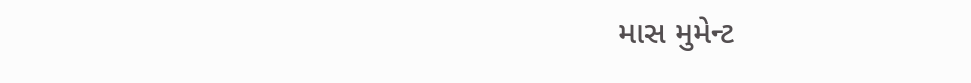માસ મુમેન્ટ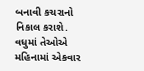બનાવી કચરાનો નિકાલ કરાશે. વધુમાં તેઓએ મહિનામાં એકવાર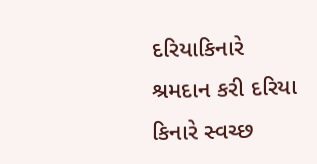દરિયાકિનારે શ્રમદાન કરી દરિયા કિનારે સ્વચ્છ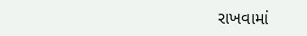રાખવામાં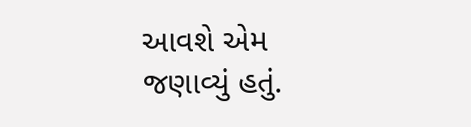આવશે એમ જણાવ્યું હતું.